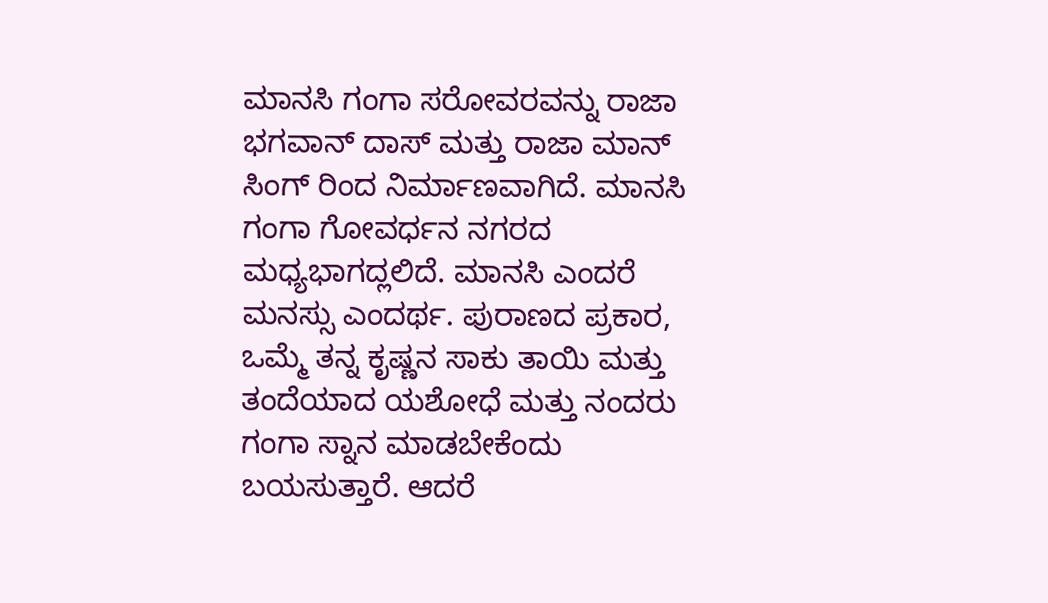ಮಾನಸಿ ಗಂಗಾ ಸರೋವರವನ್ನು ರಾಜಾ ಭಗವಾನ್ ದಾಸ್ ಮತ್ತು ರಾಜಾ ಮಾನ್ ಸಿಂಗ್ ರಿಂದ ನಿರ್ಮಾಣವಾಗಿದೆ. ಮಾನಸಿ ಗಂಗಾ ಗೋವರ್ಧನ ನಗರದ ಮಧ್ಯಭಾಗದ್ಲಲಿದೆ. ಮಾನಸಿ ಎಂದರೆ ಮನಸ್ಸು ಎಂದರ್ಥ. ಪುರಾಣದ ಪ್ರಕಾರ, ಒಮ್ಮೆ ತನ್ನ ಕೃಷ್ಣನ ಸಾಕು ತಾಯಿ ಮತ್ತು ತಂದೆಯಾದ ಯಶೋಧೆ ಮತ್ತು ನಂದರು ಗಂಗಾ ಸ್ನಾನ ಮಾಡಬೇಕೆಂದು ಬಯಸುತ್ತಾರೆ. ಆದರೆ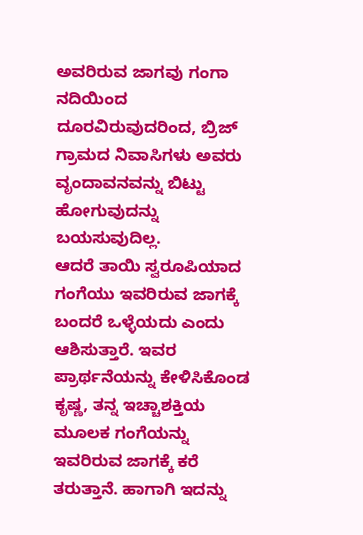ಅವರಿರುವ ಜಾಗವು ಗಂಗಾ ನದಿಯಿಂದ ದೂರವಿರುವುದರಿಂದ, ಬ್ರಿಜ್ ಗ್ರಾಮದ ನಿವಾಸಿಗಳು ಅವರು ವೃಂದಾವನವನ್ನು ಬಿಟ್ಟು ಹೋಗುವುದನ್ನು ಬಯಸುವುದಿಲ್ಲ.
ಆದರೆ ತಾಯಿ ಸ್ವರೂಪಿಯಾದ ಗಂಗೆಯು ಇವರಿರುವ ಜಾಗಕ್ಕೆ ಬಂದರೆ ಒಳ್ಳೆಯದು ಎಂದು ಆಶಿಸುತ್ತಾರೆ. ಇವರ ಪ್ರಾರ್ಥನೆಯನ್ನು ಕೇಳಿಸಿಕೊಂಡ ಕೃಷ್ಣ, ತನ್ನ ಇಚ್ಚಾಶಕ್ತಿಯ ಮೂಲಕ ಗಂಗೆಯನ್ನು ಇವರಿರುವ ಜಾಗಕ್ಕೆ ಕರೆ ತರುತ್ತಾನೆ. ಹಾಗಾಗಿ ಇದನ್ನು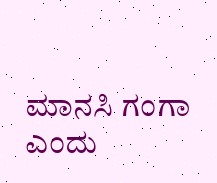ಮಾನಸಿ ಗಂಗಾ ಎಂದು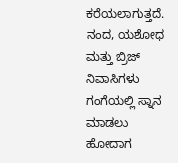ಕರೆಯಲಾಗುತ್ತದೆ. ನಂದ, ಯಶೋಧ ಮತ್ತು ಬ್ರಿಜ್ ನಿವಾಸಿಗಳು ಗಂಗೆಯಲ್ಲಿ ಸ್ನಾನ ಮಾಡಲು ಹೋದಾಗ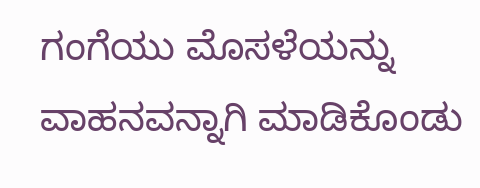ಗಂಗೆಯು ಮೊಸಳೆಯನ್ನು ವಾಹನವನ್ನಾಗಿ ಮಾಡಿಕೊಂಡು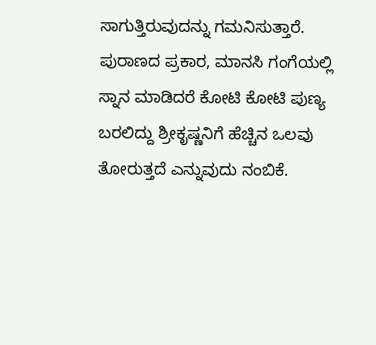ಸಾಗುತ್ತಿರುವುದನ್ನು ಗಮನಿಸುತ್ತಾರೆ.
ಪುರಾಣದ ಪ್ರಕಾರ, ಮಾನಸಿ ಗಂಗೆಯಲ್ಲಿ ಸ್ನಾನ ಮಾಡಿದರೆ ಕೋಟಿ ಕೋಟಿ ಪುಣ್ಯ ಬರಲಿದ್ದು ಶ್ರೀಕೃಷ್ಣನಿಗೆ ಹೆಚ್ಚಿನ ಒಲವು ತೋರುತ್ತದೆ ಎನ್ನುವುದು ನಂಬಿಕೆ.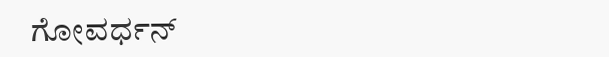ಗೋವರ್ಧನ್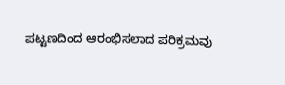ಪಟ್ಟಣದಿಂದ ಆರಂಭಿಸಲಾದ ಪರಿಕ್ರಮವು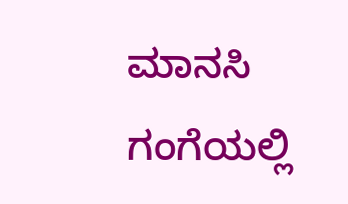ಮಾನಸಿ ಗಂಗೆಯಲ್ಲಿ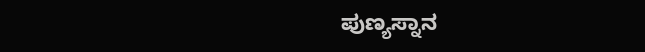ಪುಣ್ಯಸ್ನಾನ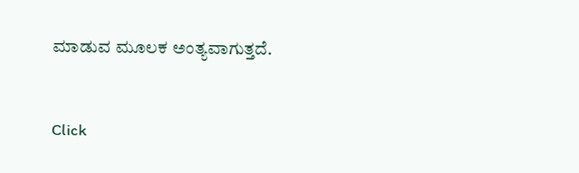ಮಾಡುವ ಮೂಲಕ ಅಂತ್ಯವಾಗುತ್ತದೆ.


Click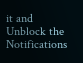it and Unblock the Notifications